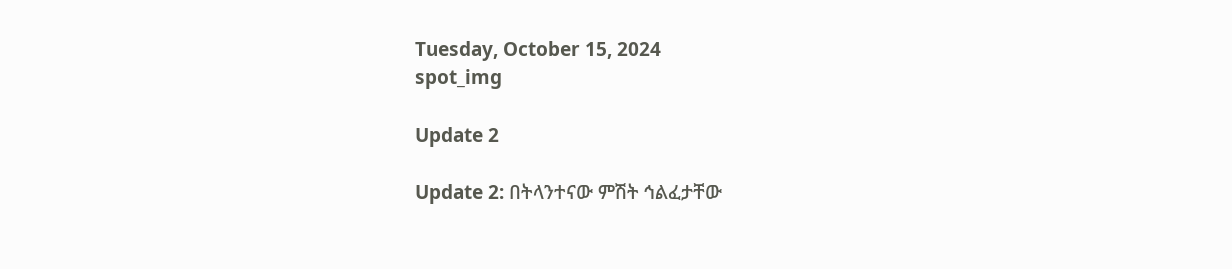Tuesday, October 15, 2024
spot_img

Update 2

Update 2: በትላንተናው ምሽት ኅልፈታቸው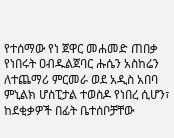የተሰማው የነ ጀዋር መሐመድ ጠበቃ የነበሩት ዐብዱልጀባር ሑሴን አስከሬን ለተጨማሪ ምርመራ ወደ አዲስ አበባ ምኒልክ ሆስፒታል ተወስዶ የነበረ ሲሆን፣ ከደቂቃዎች በፊት ቤተሰቦቻቸው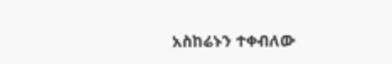አስከሬኑን ተቀብለው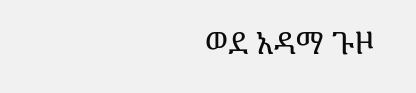ወደ አዳማ ጉዞ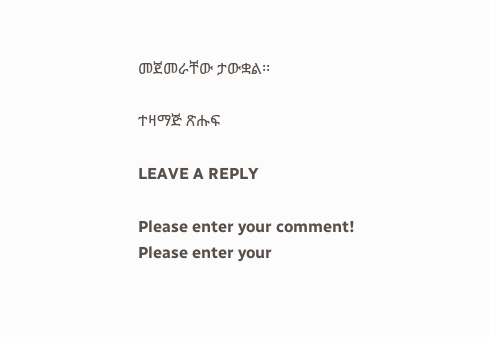መጀመራቸው ታውቋል፡፡

ተዛማጅ ጽሑፍ

LEAVE A REPLY

Please enter your comment!
Please enter your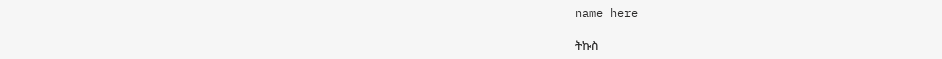name here

ትኩስ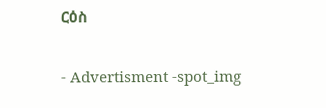ርዕስ

- Advertisment -spot_img